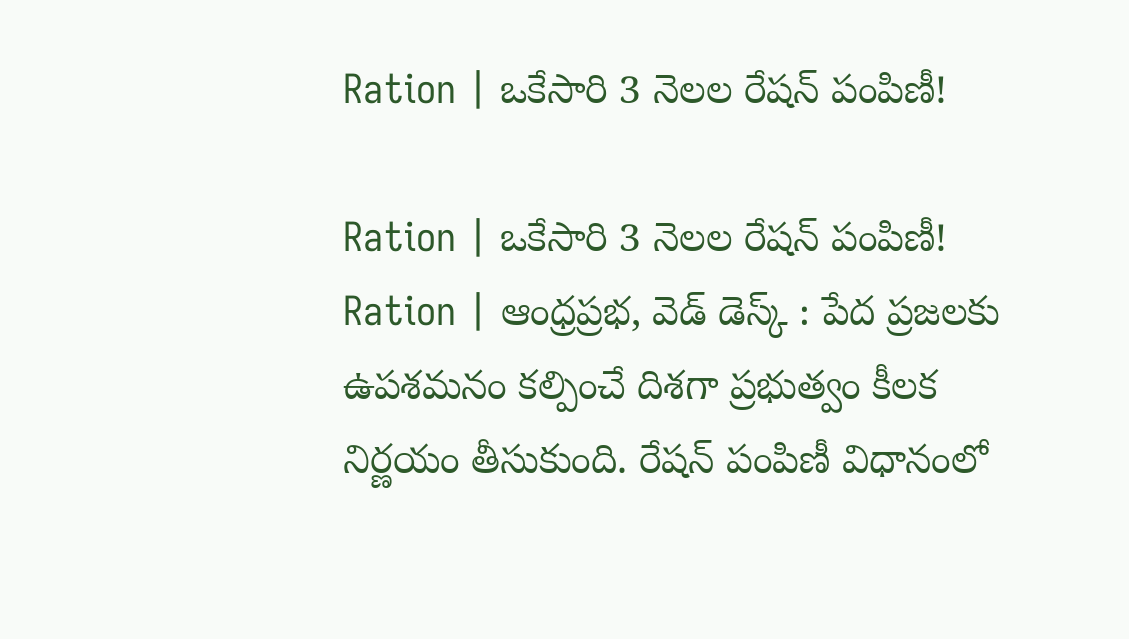Ration | ఒకేసారి 3 నెలల రేషన్ పంపిణీ!

Ration | ఒకేసారి 3 నెలల రేషన్ పంపిణీ!
Ration | ఆంధ్రప్రభ, వెడ్ డెస్క్ : పేద ప్రజలకు ఉపశమనం కల్పించే దిశగా ప్రభుత్వం కీలక నిర్ణయం తీసుకుంది. రేషన్ పంపిణీ విధానంలో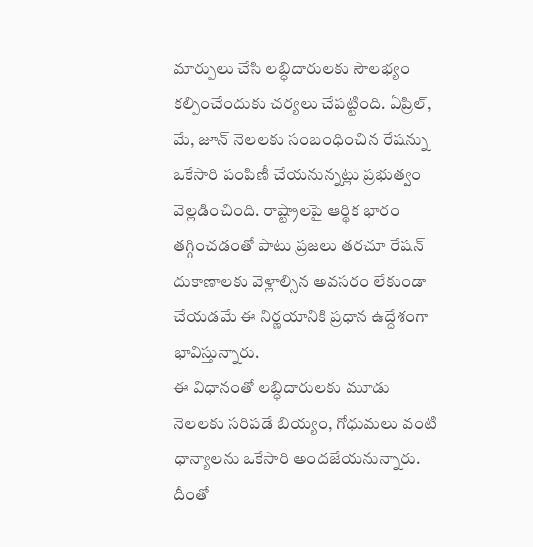మార్పులు చేసి లబ్ధిదారులకు సౌలభ్యం కల్పించేందుకు చర్యలు చేపట్టింది. ఏప్రిల్, మే, జూన్ నెలలకు సంబంధించిన రేషన్ను ఒకేసారి పంపిణీ చేయనున్నట్లు ప్రభుత్వం వెల్లడించింది. రాష్ట్రాలపై ఆర్థిక భారం తగ్గించడంతో పాటు ప్రజలు తరచూ రేషన్ దుకాణాలకు వెళ్లాల్సిన అవసరం లేకుండా చేయడమే ఈ నిర్ణయానికి ప్రధాన ఉద్దేశంగా భావిస్తున్నారు.
ఈ విధానంతో లబ్ధిదారులకు మూడు నెలలకు సరిపడే బియ్యం, గోధుమలు వంటి ధాన్యాలను ఒకేసారి అందజేయనున్నారు. దీంతో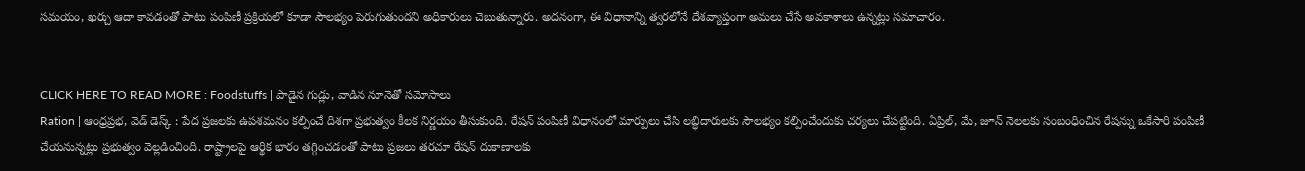సమయం, ఖర్చు ఆదా కావడంతో పాటు పంపిణీ ప్రక్రియలో కూడా సౌలభ్యం పెరుగుతుందని అధికారులు చెబుతున్నారు. అదనంగా, ఈ విధానాన్ని త్వరలోనే దేశవ్యాప్తంగా అమలు చేసే అవకాశాలు ఉన్నట్లు సమాచారం.


CLICK HERE TO READ MORE : Foodstuffs | పాడైన గుడ్లు, వాడిన నూనెతో సమోసాలు
Ration | ఆంధ్రప్రభ, వెడ్ డెస్క్ : పేద ప్రజలకు ఉపశమనం కల్పించే దిశగా ప్రభుత్వం కీలక నిర్ణయం తీసుకుంది. రేషన్ పంపిణీ విధానంలో మార్పులు చేసి లబ్ధిదారులకు సౌలభ్యం కల్పించేందుకు చర్యలు చేపట్టింది. ఏప్రిల్, మే, జూన్ నెలలకు సంబంధించిన రేషన్ను ఒకేసారి పంపిణీ చేయనున్నట్లు ప్రభుత్వం వెల్లడించింది. రాష్ట్రాలపై ఆర్థిక భారం తగ్గించడంతో పాటు ప్రజలు తరచూ రేషన్ దుకాణాలకు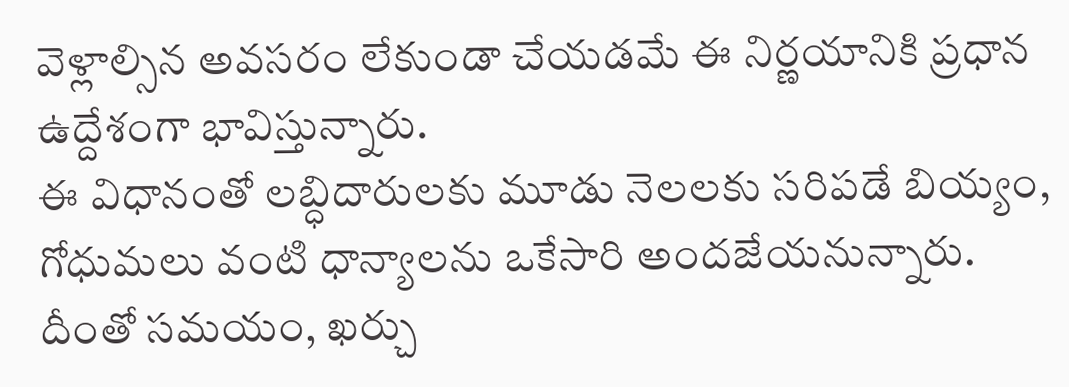వెళ్లాల్సిన అవసరం లేకుండా చేయడమే ఈ నిర్ణయానికి ప్రధాన ఉద్దేశంగా భావిస్తున్నారు.
ఈ విధానంతో లబ్ధిదారులకు మూడు నెలలకు సరిపడే బియ్యం, గోధుమలు వంటి ధాన్యాలను ఒకేసారి అందజేయనున్నారు. దీంతో సమయం, ఖర్చు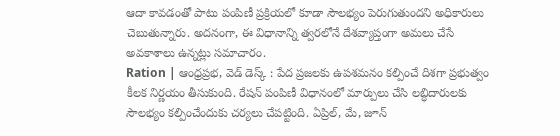ఆదా కావడంతో పాటు పంపిణీ ప్రక్రియలో కూడా సౌలభ్యం పెరుగుతుందని అధికారులు చెబుతున్నారు. అదనంగా, ఈ విధానాన్ని త్వరలోనే దేశవ్యాప్తంగా అమలు చేసే అవకాశాలు ఉన్నట్లు సమాచారం.
Ration | ఆంధ్రప్రభ, వెడ్ డెస్క్ : పేద ప్రజలకు ఉపశమనం కల్పించే దిశగా ప్రభుత్వం కీలక నిర్ణయం తీసుకుంది. రేషన్ పంపిణీ విధానంలో మార్పులు చేసి లబ్ధిదారులకు సౌలభ్యం కల్పించేందుకు చర్యలు చేపట్టింది. ఏప్రిల్, మే, జూన్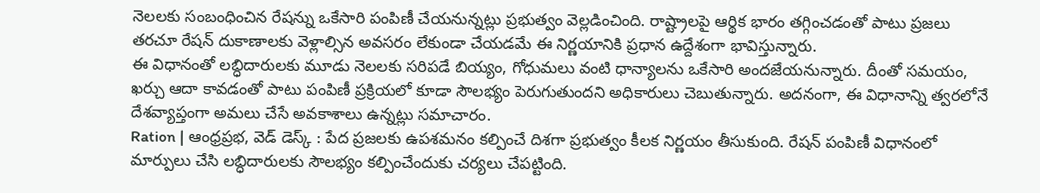నెలలకు సంబంధించిన రేషన్ను ఒకేసారి పంపిణీ చేయనున్నట్లు ప్రభుత్వం వెల్లడించింది. రాష్ట్రాలపై ఆర్థిక భారం తగ్గించడంతో పాటు ప్రజలు తరచూ రేషన్ దుకాణాలకు వెళ్లాల్సిన అవసరం లేకుండా చేయడమే ఈ నిర్ణయానికి ప్రధాన ఉద్దేశంగా భావిస్తున్నారు.
ఈ విధానంతో లబ్ధిదారులకు మూడు నెలలకు సరిపడే బియ్యం, గోధుమలు వంటి ధాన్యాలను ఒకేసారి అందజేయనున్నారు. దీంతో సమయం, ఖర్చు ఆదా కావడంతో పాటు పంపిణీ ప్రక్రియలో కూడా సౌలభ్యం పెరుగుతుందని అధికారులు చెబుతున్నారు. అదనంగా, ఈ విధానాన్ని త్వరలోనే దేశవ్యాప్తంగా అమలు చేసే అవకాశాలు ఉన్నట్లు సమాచారం.
Ration | ఆంధ్రప్రభ, వెడ్ డెస్క్ : పేద ప్రజలకు ఉపశమనం కల్పించే దిశగా ప్రభుత్వం కీలక నిర్ణయం తీసుకుంది. రేషన్ పంపిణీ విధానంలో మార్పులు చేసి లబ్ధిదారులకు సౌలభ్యం కల్పించేందుకు చర్యలు చేపట్టింది.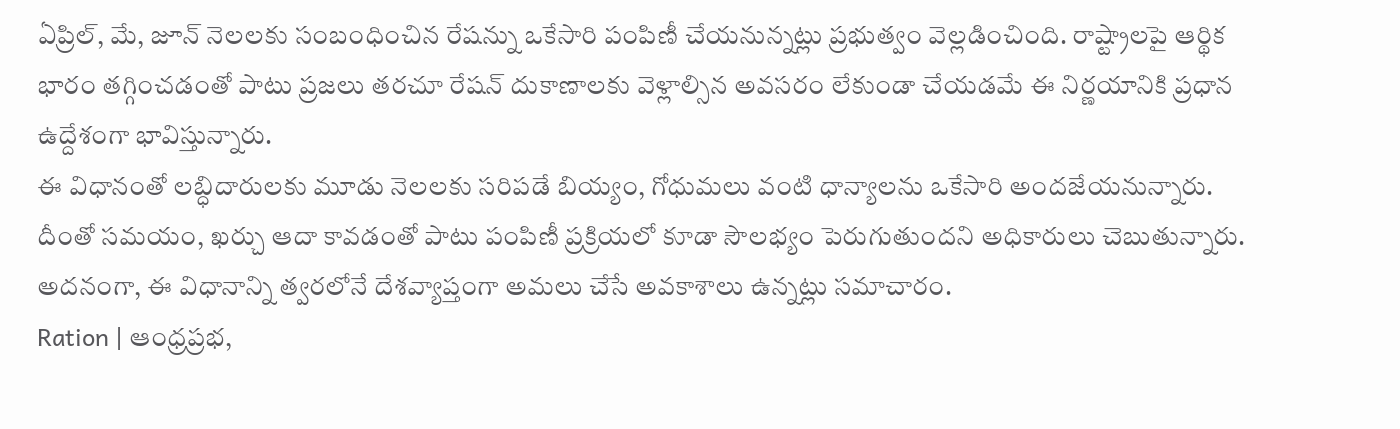ఏప్రిల్, మే, జూన్ నెలలకు సంబంధించిన రేషన్ను ఒకేసారి పంపిణీ చేయనున్నట్లు ప్రభుత్వం వెల్లడించింది. రాష్ట్రాలపై ఆర్థిక భారం తగ్గించడంతో పాటు ప్రజలు తరచూ రేషన్ దుకాణాలకు వెళ్లాల్సిన అవసరం లేకుండా చేయడమే ఈ నిర్ణయానికి ప్రధాన ఉద్దేశంగా భావిస్తున్నారు.
ఈ విధానంతో లబ్ధిదారులకు మూడు నెలలకు సరిపడే బియ్యం, గోధుమలు వంటి ధాన్యాలను ఒకేసారి అందజేయనున్నారు. దీంతో సమయం, ఖర్చు ఆదా కావడంతో పాటు పంపిణీ ప్రక్రియలో కూడా సౌలభ్యం పెరుగుతుందని అధికారులు చెబుతున్నారు. అదనంగా, ఈ విధానాన్ని త్వరలోనే దేశవ్యాప్తంగా అమలు చేసే అవకాశాలు ఉన్నట్లు సమాచారం.
Ration | ఆంధ్రప్రభ,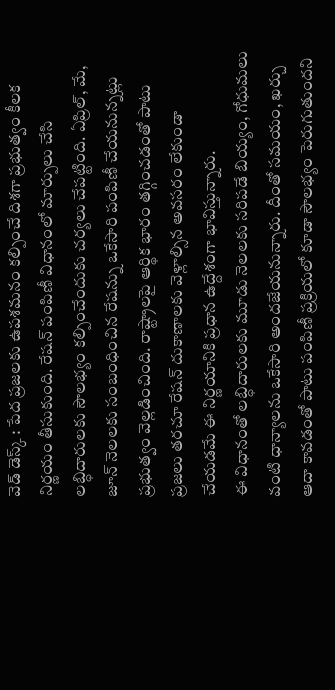వెడ్ డెస్క్ : పేద ప్రజలకు ఉపశమనం కల్పించే దిశగా ప్రభుత్వం కీలక నిర్ణయం తీసుకుంది. రేషన్ పంపిణీ విధానంలో మార్పులు చేసి లబ్ధిదారులకు సౌలభ్యం కల్పించేందుకు చర్యలు చేపట్టింది. ఏప్రిల్, మే, జూన్ నెలలకు సంబంధించిన రేషన్ను ఒకేసారి పంపిణీ చేయనున్నట్లు ప్రభుత్వం వెల్లడించింది. రాష్ట్రాలపై ఆర్థిక భారం తగ్గించడంతో పాటు ప్రజలు తరచూ రేషన్ దుకాణాలకు వెళ్లాల్సిన అవసరం లేకుండా చేయడమే ఈ నిర్ణయానికి ప్రధాన ఉద్దేశంగా భావిస్తున్నారు.
ఈ విధానంతో లబ్ధిదారులకు మూడు నెలలకు సరిపడే బియ్యం, గోధుమలు వంటి ధాన్యాలను ఒకేసారి అందజేయనున్నారు. దీంతో సమయం, ఖర్చు ఆదా కావడంతో పాటు పంపిణీ ప్రక్రియలో కూడా సౌలభ్యం పెరుగుతుందని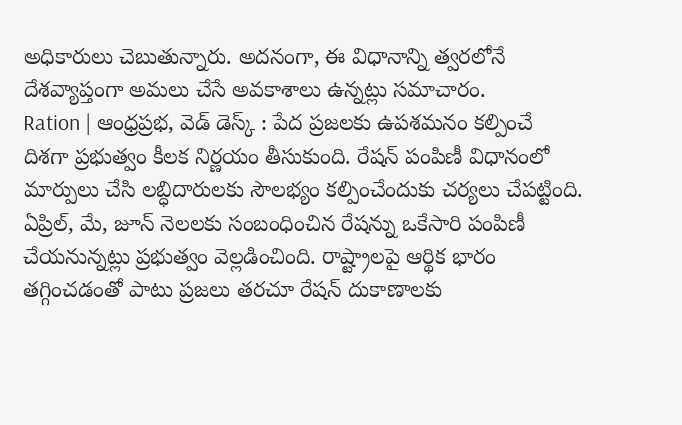అధికారులు చెబుతున్నారు. అదనంగా, ఈ విధానాన్ని త్వరలోనే దేశవ్యాప్తంగా అమలు చేసే అవకాశాలు ఉన్నట్లు సమాచారం.
Ration | ఆంధ్రప్రభ, వెడ్ డెస్క్ : పేద ప్రజలకు ఉపశమనం కల్పించే దిశగా ప్రభుత్వం కీలక నిర్ణయం తీసుకుంది. రేషన్ పంపిణీ విధానంలో మార్పులు చేసి లబ్ధిదారులకు సౌలభ్యం కల్పించేందుకు చర్యలు చేపట్టింది. ఏప్రిల్, మే, జూన్ నెలలకు సంబంధించిన రేషన్ను ఒకేసారి పంపిణీ చేయనున్నట్లు ప్రభుత్వం వెల్లడించింది. రాష్ట్రాలపై ఆర్థిక భారం తగ్గించడంతో పాటు ప్రజలు తరచూ రేషన్ దుకాణాలకు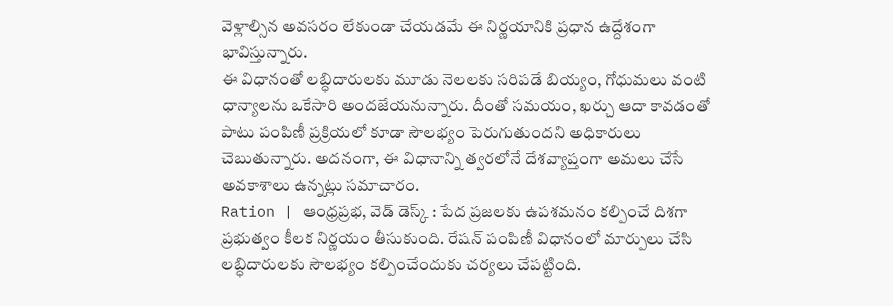వెళ్లాల్సిన అవసరం లేకుండా చేయడమే ఈ నిర్ణయానికి ప్రధాన ఉద్దేశంగా భావిస్తున్నారు.
ఈ విధానంతో లబ్ధిదారులకు మూడు నెలలకు సరిపడే బియ్యం, గోధుమలు వంటి ధాన్యాలను ఒకేసారి అందజేయనున్నారు. దీంతో సమయం, ఖర్చు ఆదా కావడంతో పాటు పంపిణీ ప్రక్రియలో కూడా సౌలభ్యం పెరుగుతుందని అధికారులు చెబుతున్నారు. అదనంగా, ఈ విధానాన్ని త్వరలోనే దేశవ్యాప్తంగా అమలు చేసే అవకాశాలు ఉన్నట్లు సమాచారం.
Ration | ఆంధ్రప్రభ, వెడ్ డెస్క్ : పేద ప్రజలకు ఉపశమనం కల్పించే దిశగా ప్రభుత్వం కీలక నిర్ణయం తీసుకుంది. రేషన్ పంపిణీ విధానంలో మార్పులు చేసి లబ్ధిదారులకు సౌలభ్యం కల్పించేందుకు చర్యలు చేపట్టింది.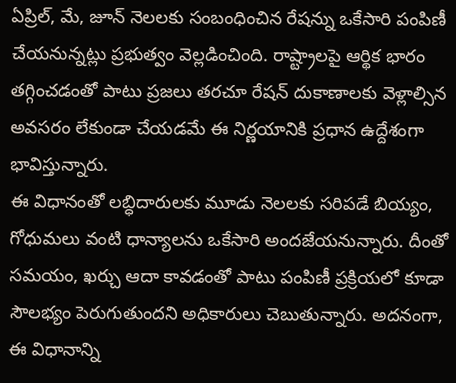ఏప్రిల్, మే, జూన్ నెలలకు సంబంధించిన రేషన్ను ఒకేసారి పంపిణీ చేయనున్నట్లు ప్రభుత్వం వెల్లడించింది. రాష్ట్రాలపై ఆర్థిక భారం తగ్గించడంతో పాటు ప్రజలు తరచూ రేషన్ దుకాణాలకు వెళ్లాల్సిన అవసరం లేకుండా చేయడమే ఈ నిర్ణయానికి ప్రధాన ఉద్దేశంగా భావిస్తున్నారు.
ఈ విధానంతో లబ్ధిదారులకు మూడు నెలలకు సరిపడే బియ్యం, గోధుమలు వంటి ధాన్యాలను ఒకేసారి అందజేయనున్నారు. దీంతో సమయం, ఖర్చు ఆదా కావడంతో పాటు పంపిణీ ప్రక్రియలో కూడా సౌలభ్యం పెరుగుతుందని అధికారులు చెబుతున్నారు. అదనంగా, ఈ విధానాన్ని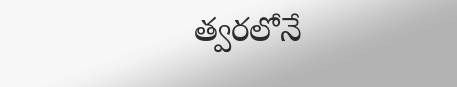త్వరలోనే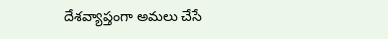దేశవ్యాప్తంగా అమలు చేసే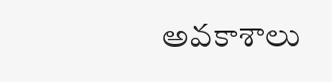అవకాశాలు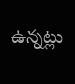ఉన్నట్లు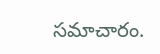సమాచారం.